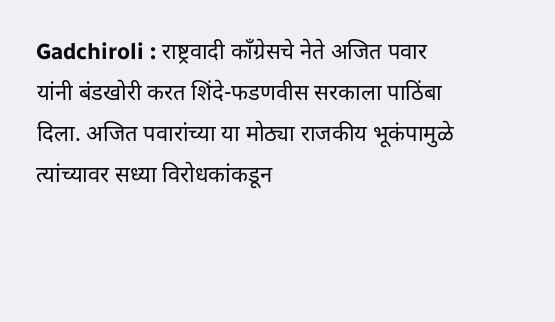Gadchiroli : राष्ट्रवादी काँग्रेसचे नेते अजित पवार यांनी बंडखोरी करत शिंदे-फडणवीस सरकाला पाठिंबा दिला. अजित पवारांच्या या मोठ्या राजकीय भूकंपामुळे त्यांच्यावर सध्या विरोधकांकडून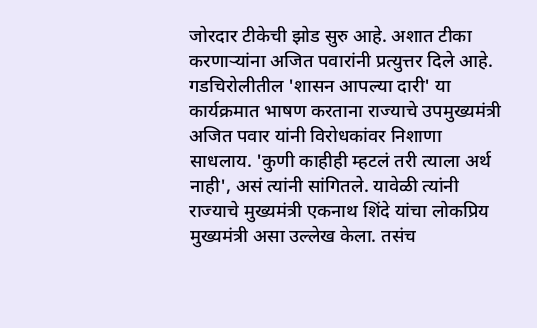जोरदार टीकेची झोड सुरु आहे. अशात टीका करणाऱ्यांना अजित पवारांनी प्रत्युत्तर दिले आहे.
गडचिरोलीतील 'शासन आपल्या दारी' या कार्यक्रमात भाषण करताना राज्याचे उपमुख्यमंत्री अजित पवार यांनी विरोधकांवर निशाणा साधलाय. 'कुणी काहीही म्हटलं तरी त्याला अर्थ नाही', असं त्यांनी सांगितले. यावेळी त्यांनी राज्याचे मुख्यमंत्री एकनाथ शिंदे यांचा लोकप्रिय मुख्यमंत्री असा उल्लेख केला. तसंच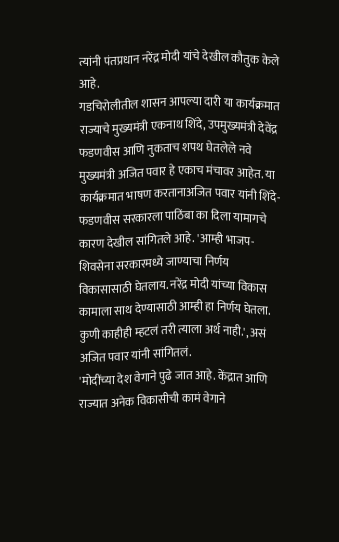त्यांनी पंतप्रधान नरेंद्र मोदी यांचे देखील कौतुक केले आहे.
गडचिरोलीतील शासन आपल्या दारी या कार्यक्रमात राज्याचे मुख्यमंत्री एकनाथ शिंदे, उपमुख्यमंत्री देवेंद्र फडणवीस आणि नुकताच शपथ घेतलेले नवे मुख्यमंत्री अजित पवार हे एकाच मंचावर आहेत. या कार्यक्रमात भाषण करतानाअजित पवार यांनी शिंदे-फडणवीस सरकारला पाठिंबा का दिला यामागचे कारण देखील सांगितले आहे. 'आम्ही भाजप-शिवसेना सरकारमध्ये जाण्याचा निर्णय विकासासाठी घेतलाय. नरेंद्र मोदी यांच्या विकास कामाला साथ देण्यासाठी आम्ही हा निर्णय घेतला. कुणी काहीही म्हटलं तरी त्याला अर्थ नाही.', असं अजित पवार यांनी सांगितलं.
'मोदींच्या देश वेगाने पुढे जात आहे. केंद्रात आणि राज्यात अनेक विकासीची कामं वेगाने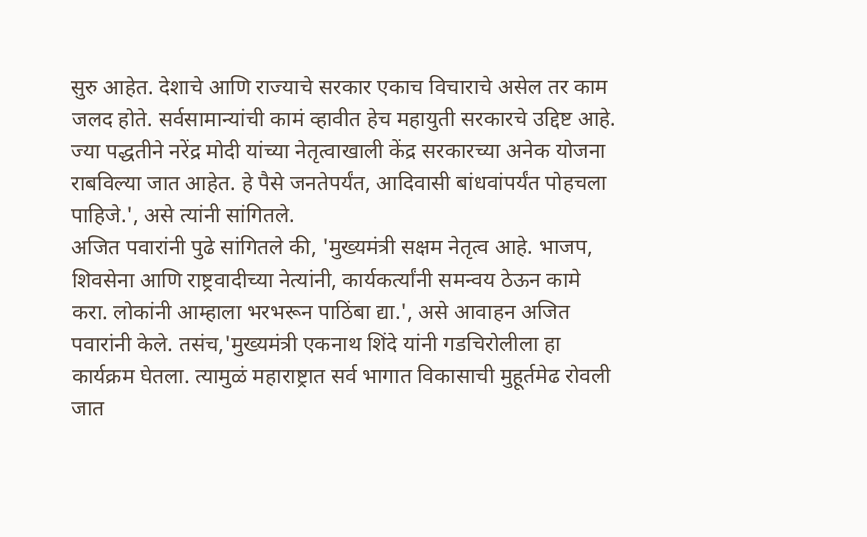सुरु आहेत. देशाचे आणि राज्याचे सरकार एकाच विचाराचे असेल तर काम जलद होते. सर्वसामान्यांची कामं व्हावीत हेच महायुती सरकारचे उद्दिष्ट आहे. ज्या पद्धतीने नरेंद्र मोदी यांच्या नेतृत्वाखाली केंद्र सरकारच्या अनेक योजना राबविल्या जात आहेत. हे पैसे जनतेपर्यंत, आदिवासी बांधवांपर्यंत पोहचला पाहिजे.', असे त्यांनी सांगितले.
अजित पवारांनी पुढे सांगितले की, 'मुख्यमंत्री सक्षम नेतृत्व आहे. भाजप, शिवसेना आणि राष्ट्रवादीच्या नेत्यांनी, कार्यकर्त्यांनी समन्वय ठेऊन कामे करा. लोकांनी आम्हाला भरभरून पाठिंबा द्या.', असे आवाहन अजित पवारांनी केले. तसंच,'मुख्यमंत्री एकनाथ शिंदे यांनी गडचिरोलीला हा कार्यक्रम घेतला. त्यामुळं महाराष्ट्रात सर्व भागात विकासाची मुहूर्तमेढ रोवली जात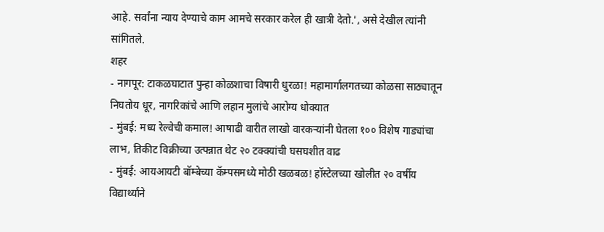आहे. सर्वांना न्याय देण्याचे काम आमचे सरकार करेल ही खात्री देतो.', असे देखील त्यांनी सांगितले.
शहर
- नागपूर: टाकळघाटात पुन्हा कोळशाचा विषारी धुरळा! महामार्गालगतच्या कोळसा साठ्यातून निघतोय धूर, नागरिकांचे आणि लहान मुलांचे आरोग्य धोक्यात
- मुंबई: मध्य रेल्वेची कमाल! आषाढी वारीत लाखो वारकऱ्यांनी घेतला १०० विशेष गाड्यांचा लाभ, तिकीट विक्रीच्या उत्पन्नात थेट २० टक्क्यांची घसघशीत वाढ
- मुंबई: आयआयटी बॉम्बेच्या कॅम्पसमध्ये मोठी खळबळ! हॉस्टेलच्या खोलीत २० वर्षीय विद्यार्थ्याने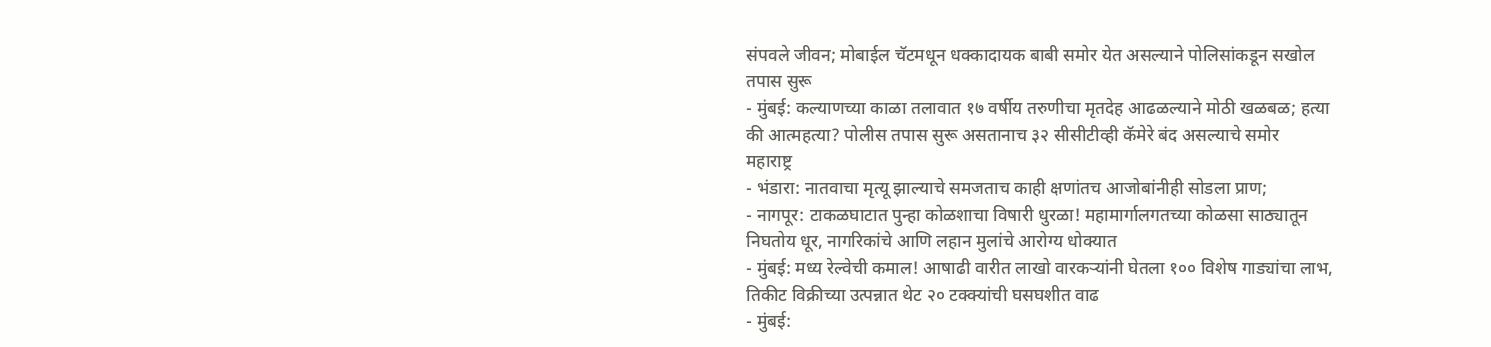संपवले जीवन; मोबाईल चॅटमधून धक्कादायक बाबी समोर येत असल्याने पोलिसांकडून सखोल तपास सुरू
- मुंबई: कल्याणच्या काळा तलावात १७ वर्षीय तरुणीचा मृतदेह आढळल्याने मोठी खळबळ; हत्या की आत्महत्या? पोलीस तपास सुरू असतानाच ३२ सीसीटीव्ही कॅमेरे बंद असल्याचे समोर
महाराष्ट्र
- भंडारा: नातवाचा मृत्यू झाल्याचे समजताच काही क्षणांतच आजोबांनीही सोडला प्राण;
- नागपूर: टाकळघाटात पुन्हा कोळशाचा विषारी धुरळा! महामार्गालगतच्या कोळसा साठ्यातून निघतोय धूर, नागरिकांचे आणि लहान मुलांचे आरोग्य धोक्यात
- मुंबई: मध्य रेल्वेची कमाल! आषाढी वारीत लाखो वारकऱ्यांनी घेतला १०० विशेष गाड्यांचा लाभ, तिकीट विक्रीच्या उत्पन्नात थेट २० टक्क्यांची घसघशीत वाढ
- मुंबई: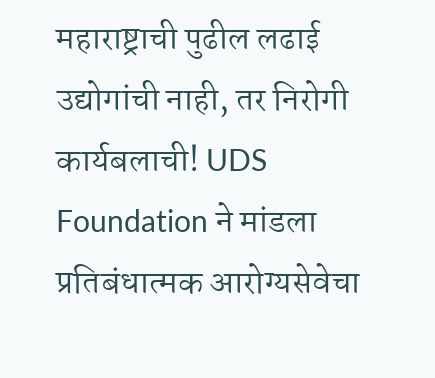महाराष्ट्राची पुढील लढाई उद्योगांची नाही, तर निरोगी कार्यबलाची! UDS Foundation ने मांडला प्रतिबंधात्मक आरोग्यसेवेचा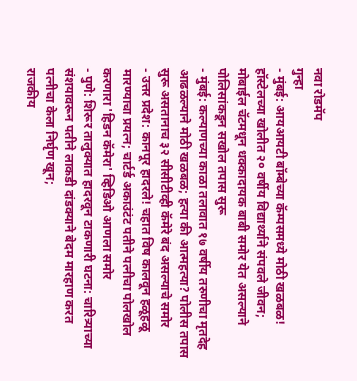नवा रोडमॅप
गुन्हा
- मुंबई: आयआयटी बॉम्बेच्या कॅम्पसमध्ये मोठी खळबळ! हॉस्टेलच्या खोलीत २० वर्षीय विद्यार्थ्याने संपवले जीवन; मोबाईल चॅटमधून धक्कादायक बाबी समोर येत असल्याने पोलिसांकडून सखोल तपास सुरू
- मुंबई: कल्याणच्या काळा तलावात १७ वर्षीय तरुणीचा मृतदेह आढळल्याने मोठी खळबळ; हत्या की आत्महत्या? पोलीस तपास सुरू असतानाच ३२ सीसीटीव्ही कॅमेरे बंद असल्याचे समोर
- उत्तर प्रदेश: कानपूर हादरले! चहात विष कालवून हळूहळू मारण्याचा प्रयत्न; चार्टर्ड अकाउंटंट पतीने पत्नीचा पोलखोल करणारा 'हिडन कॅमेरा' व्हिडिओ आणला समोर
- पुणे: शिरूर तालुक्यात हादरवून टाकणारी घटना: चारित्र्याच्या संशयावरून पतीने लाकडी दांडक्याने बेदम मारहाण करत पत्नीचा केला निर्घृण खून;
राजकीय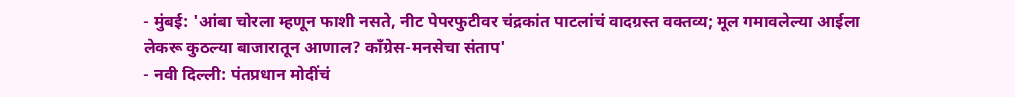- मुंबई: 'आंबा चोरला म्हणून फाशी नसते, नीट पेपरफुटीवर चंद्रकांत पाटलांचं वादग्रस्त वक्तव्य; मूल गमावलेल्या आईला लेकरू कुठल्या बाजारातून आणाल? काँग्रेस-मनसेचा संताप'
- नवी दिल्ली: पंतप्रधान मोदींचं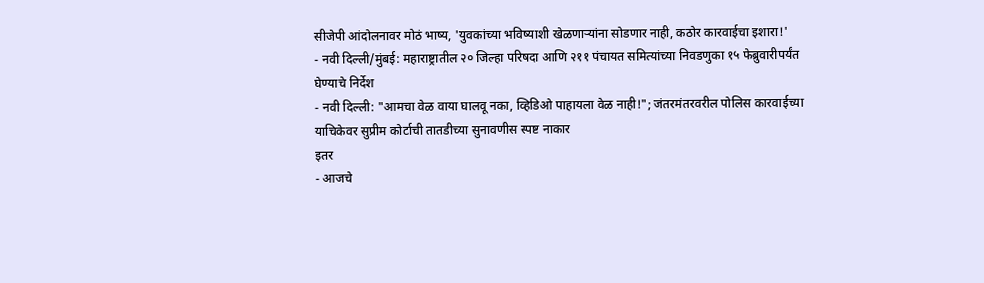सीजेपी आंदोलनावर मोठं भाष्य, 'युवकांच्या भविष्याशी खेळणाऱ्यांना सोडणार नाही, कठोर कारवाईचा इशारा!'
- नवी दिल्ली/मुंबई: महाराष्ट्रातील २० जिल्हा परिषदा आणि २११ पंचायत समित्यांच्या निवडणुका १५ फेब्रुवारीपर्यंत घेण्याचे निर्देश
- नवी दिल्ली: "आमचा वेळ वाया घालवू नका, व्हिडिओ पाहायला वेळ नाही!"; जंतरमंतरवरील पोलिस कारवाईच्या याचिकेवर सुप्रीम कोर्टाची तातडीच्या सुनावणीस स्पष्ट नाकार
इतर
- आजचे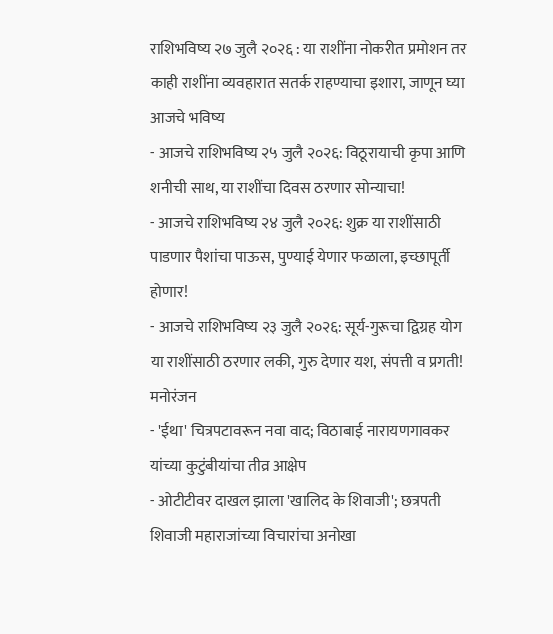राशिभविष्य २७ जुलै २०२६ : या राशींना नोकरीत प्रमोशन तर काही राशींना व्यवहारात सतर्क राहण्याचा इशारा, जाणून घ्या आजचे भविष्य
- आजचे राशिभविष्य २५ जुलै २०२६: विठूरायाची कृपा आणि शनीची साथ, या राशींचा दिवस ठरणार सोन्याचा!
- आजचे राशिभविष्य २४ जुलै २०२६: शुक्र या राशींसाठी पाडणार पैशांचा पाऊस, पुण्याई येणार फळाला, इच्छापूर्ती होणार!
- आजचे राशिभविष्य २३ जुलै २०२६: सूर्य-गुरूचा द्विग्रह योग या राशींसाठी ठरणार लकी, गुरु देणार यश, संपत्ती व प्रगती!
मनोरंजन
- 'ईथा' चित्रपटावरून नवा वाद; विठाबाई नारायणगावकर यांच्या कुटुंबीयांचा तीव्र आक्षेप
- ओटीटीवर दाखल झाला 'खालिद के शिवाजी'; छत्रपती शिवाजी महाराजांच्या विचारांचा अनोखा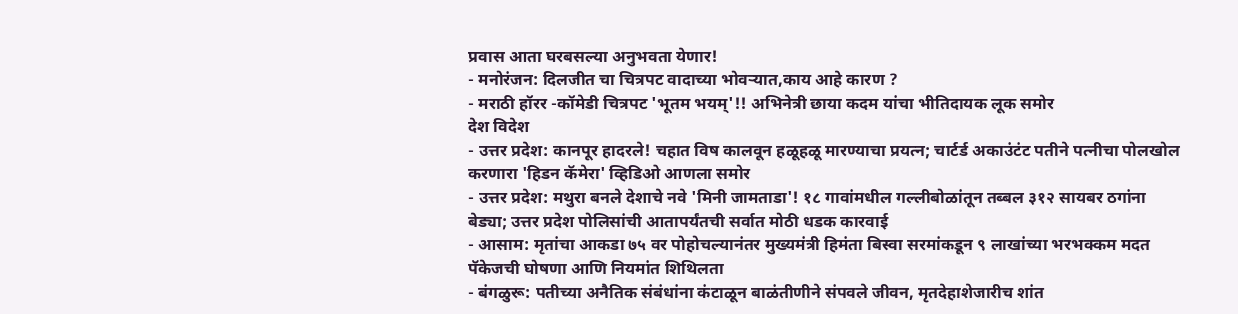प्रवास आता घरबसल्या अनुभवता येणार!
- मनोरंजन: दिलजीत चा चित्रपट वादाच्या भोवऱ्यात,काय आहे कारण ?
- मराठी हॉरर -कॉमेडी चित्रपट 'भूतम भयम्'!! अभिनेत्री छाया कदम यांचा भीतिदायक लूक समोर
देश विदेश
- उत्तर प्रदेश: कानपूर हादरले! चहात विष कालवून हळूहळू मारण्याचा प्रयत्न; चार्टर्ड अकाउंटंट पतीने पत्नीचा पोलखोल करणारा 'हिडन कॅमेरा' व्हिडिओ आणला समोर
- उत्तर प्रदेश: मथुरा बनले देशाचे नवे 'मिनी जामताडा'! १८ गावांमधील गल्लीबोळांतून तब्बल ३१२ सायबर ठगांना बेड्या; उत्तर प्रदेश पोलिसांची आतापर्यंतची सर्वात मोठी धडक कारवाई
- आसाम: मृतांचा आकडा ७५ वर पोहोचल्यानंतर मुख्यमंत्री हिमंता बिस्वा सरमांकडून ९ लाखांच्या भरभक्कम मदत पॅकेजची घोषणा आणि नियमांत शिथिलता
- बंगळुरू: पतीच्या अनैतिक संबंधांना कंटाळून बाळंतीणीने संपवले जीवन, मृतदेहाशेजारीच शांत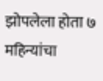झोपलेला होता ७ महिन्यांचा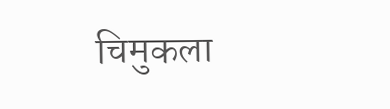चिमुकला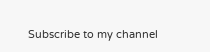Subscribe to my channel